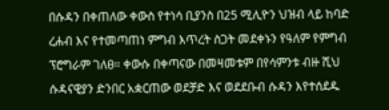በሱዳን በቀጠለው ቀውስ የተነሳ ቢያንስ በ25 ሚሊዮን ህዝብ ላይ ከባድ ረሐብ እና የተመጣጠነ ምግብ እጥረት ስጋት መደቀኑን የዓለም የምግብ ፕሮግራም ገለፀ። ቀውሱ በቀጣናው በመዛመቱም በየሳምንቱ ብዙ ሺህ ሱዳናዊያን ድንበር አቋርጠው ወደቻድ እና ወደደቡብ ሱዳን እየተሰደዱ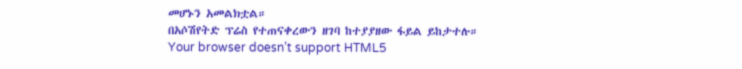መሆኑን አመልክቷል።
በአሶሽየትድ ፕሬስ የተጠናቀረውን ዘገባ ከተያያዘው ፋይል ይከታተሉ።
Your browser doesn’t support HTML5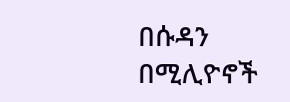በሱዳን በሚሊዮኖች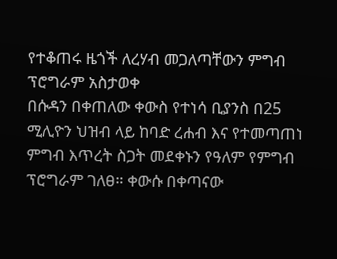የተቆጠሩ ዜጎች ለረሃብ መጋለጣቸውን ምግብ ፕሮግራም አስታወቀ
በሱዳን በቀጠለው ቀውስ የተነሳ ቢያንስ በ25 ሚሊዮን ህዝብ ላይ ከባድ ረሐብ እና የተመጣጠነ ምግብ እጥረት ስጋት መደቀኑን የዓለም የምግብ ፕሮግራም ገለፀ። ቀውሱ በቀጣናው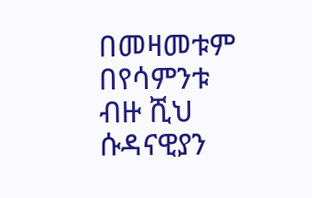በመዛመቱም በየሳምንቱ ብዙ ሺህ ሱዳናዊያን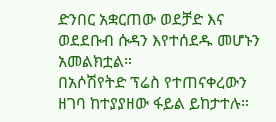ድንበር አቋርጠው ወደቻድ እና ወደደቡብ ሱዳን እየተሰደዱ መሆኑን አመልክቷል።
በአሶሽየትድ ፕሬስ የተጠናቀረውን ዘገባ ከተያያዘው ፋይል ይከታተሉ።